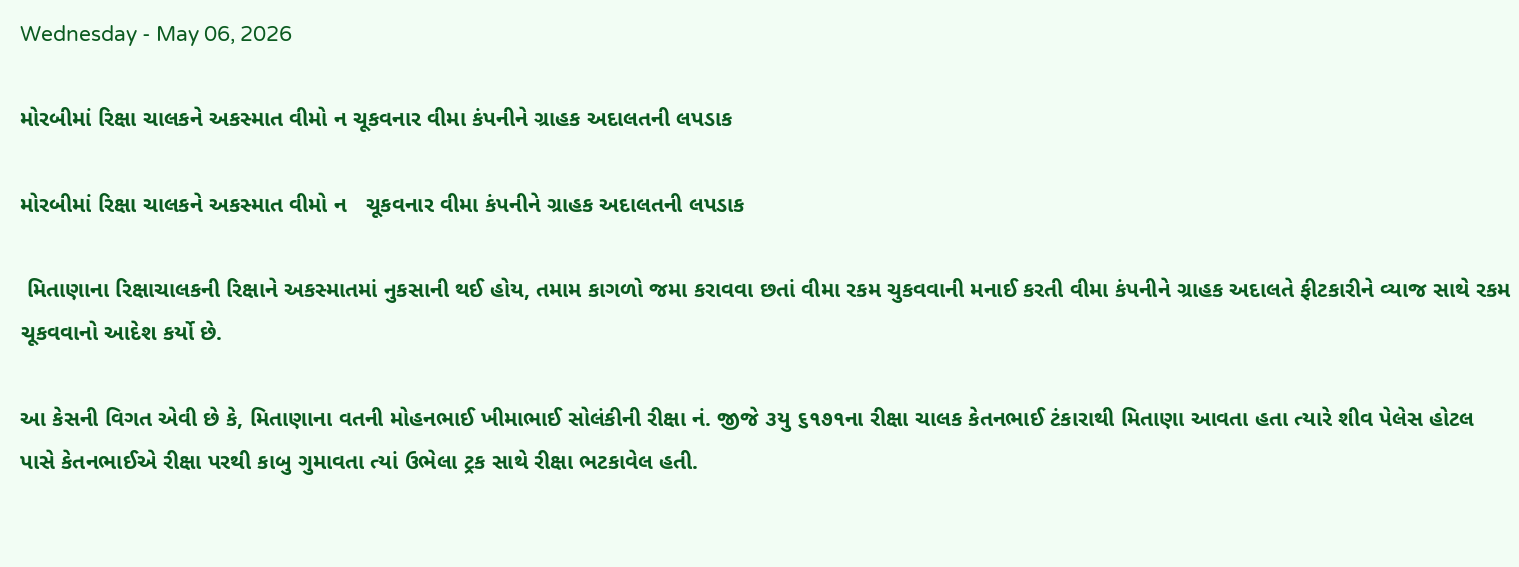Wednesday - May 06, 2026

મોરબીમાં રિક્ષા ચાલકને અકસ્માત વીમો ન ચૂકવનાર વીમા કંપનીને ગ્રાહક અદાલતની લપડાક

મોરબીમાં રિક્ષા ચાલકને અકસ્માત વીમો ન   ચૂકવનાર વીમા કંપનીને ગ્રાહક અદાલતની લપડાક

 મિતાણાના રિક્ષાચાલકની રિક્ષાને અકસ્માતમાં નુકસાની થઈ હોય, તમામ કાગળો જમા કરાવવા છતાં વીમા રકમ ચુકવવાની મનાઈ કરતી વીમા કંપનીને ગ્રાહક અદાલતે ફીટકારીને વ્યાજ સાથે રકમ ચૂકવવાનો આદેશ કર્યો છે.

આ કેસની વિગત એવી છે કે, મિતાણાના વતની મોહનભાઈ ખીમાભાઈ સોલંકીની રીક્ષા નં. જીજે ૩યુ ૬૧૭૧ના રીક્ષા ચાલક કેતનભાઈ ટંકારાથી મિતાણા આવતા હતા ત્યારે શીવ પેલેસ હોટલ પાસે કેતનભાઈએ રીક્ષા પરથી કાબુ ગુમાવતા ત્યાં ઉભેલા ટ્રક સાથે રીક્ષા ભટકાવેલ હતી.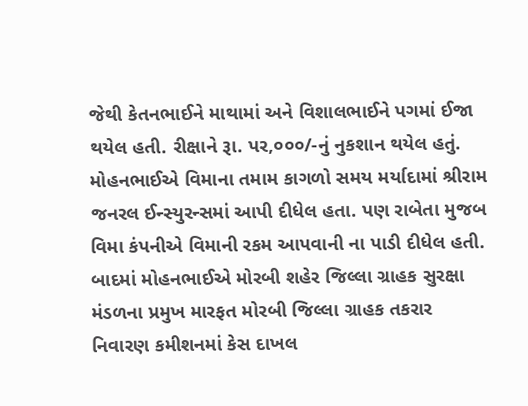જેથી કેતનભાઈને માથામાં અને વિશાલભાઈને પગમાં ઈજા થયેલ હતી. રીક્ષાને રૂા. પર,૦૦૦/-નું નુકશાન થયેલ હતું. મોહનભાઈએ વિમાના તમામ કાગળો સમય મર્યાદામાં શ્રીરામ જનરલ ઈન્સ્યુરન્સમાં આપી દીધેલ હતા. પણ રાબેતા મુજબ વિમા કંપનીએ વિમાની રકમ આપવાની ના પાડી દીધેલ હતી. બાદમાં મોહનભાઈએ મોરબી શહેર જિલ્લા ગ્રાહક સુરક્ષા મંડળના પ્રમુખ મારફત મોરબી જિલ્લા ગ્રાહક તકરાર નિવારણ કમીશનમાં કેસ દાખલ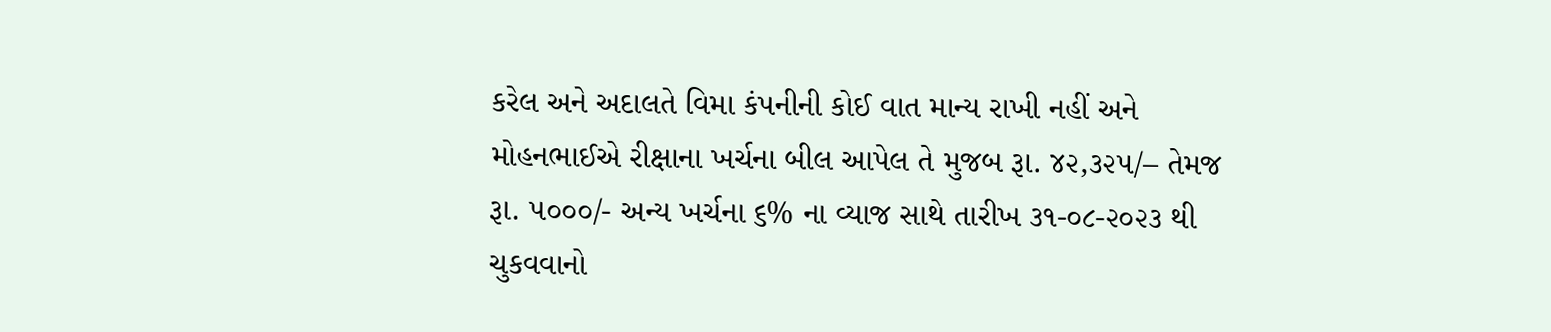કરેલ અને અદાલતે વિમા કંપનીની કોઈ વાત માન્ય રાખી નહીં અને મોહનભાઈએ રીક્ષાના ખર્ચના બીલ આપેલ તે મુજબ રૂા. ૪૨,૩૨૫/– તેમજ રૂા. ૫૦૦૦/- અન્ય ખર્ચના ૬% ના વ્યાજ સાથે તારીખ ૩૧-૦૮-૨૦૨૩ થી ચુકવવાનો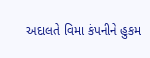અદાલતે વિમા કંપનીને હુકમ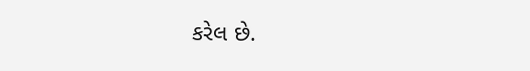કરેલ છે.